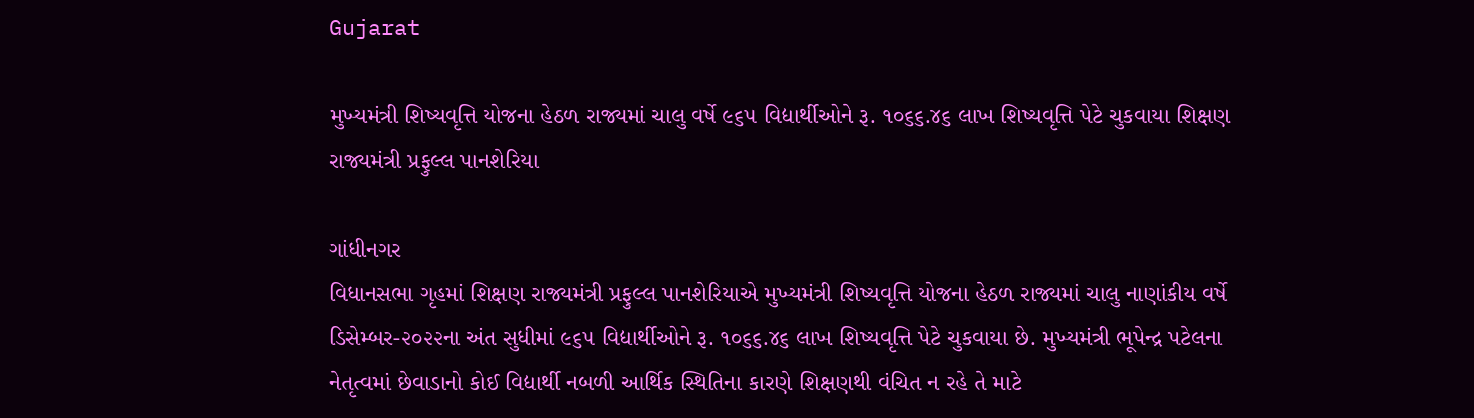Gujarat

મુખ્યમંત્રી શિષ્યવૃત્તિ યોજના હેઠળ રાજ્યમાં ચાલુ વર્ષે ૯૬૫ વિદ્યાર્થીઓને રૂ. ૧૦૬૬.૪૬ લાખ શિષ્યવૃત્તિ પેટે ચુકવાયા શિક્ષણ રાજ્યમંત્રી પ્રફુલ્લ પાનશેરિયા

ગાંધીનગર
વિધાનસભા ગૃહમાં શિક્ષણ રાજ્યમંત્રી પ્રફુલ્લ પાનશેરિયાએ મુખ્યમંત્રી શિષ્યવૃત્તિ યોજના હેઠળ રાજ્યમાં ચાલુ નાણાંકીય વર્ષે ડિસેમ્બર-૨૦૨૨ના અંત સુધીમાં ૯૬૫ વિદ્યાર્થીઓને રૂ. ૧૦૬૬.૪૬ લાખ શિષ્યવૃત્તિ પેટે ચુકવાયા છે. મુખ્યમંત્રી ભૂપેન્દ્ર પટેલના નેતૃત્વમાં છેવાડાનો કોઈ વિદ્યાર્થી નબળી આર્થિક સ્થિતિના કારણે શિક્ષણથી વંચિત ન રહે તે માટે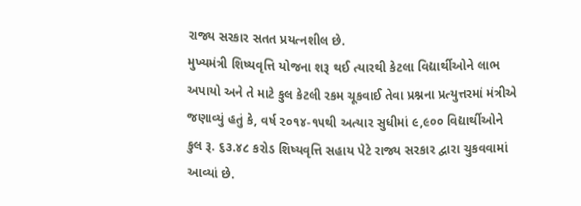રાજ્ય સરકાર સતત પ્રયત્નશીલ છે.
મુખ્યમંત્રી શિષ્યવૃત્તિ યોજના શરૂ થઈ ત્યારથી કેટલા વિદ્યાર્થીઓને લાભ અપાયો અને તે માટે કુલ કેટલી રકમ ચૂકવાઈ તેવા પ્રશ્નના પ્રત્યુત્તરમાં મંત્રીએ જણાવ્યું હતું કે, વર્ષ ૨૦૧૪-૧૫થી અત્યાર સુધીમાં ૯,૯૦૦ વિદ્યાર્થીઓને કુલ રૂ. ૬૩.૪૮ કરોડ શિષ્યવૃત્તિ સહાય પેટે રાજ્ય સરકાર દ્વારા ચુકવવામાં આવ્યાં છે.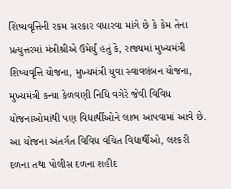શિષ્યવૃત્તિની રકમ સરકાર વધારવા માંગે છે કે કેમ તેના પ્રત્યુત્તરમાં મંત્રીશ્રીએ ઉમેર્યું હતું કે, રાજ્યમાં મુખ્યમંત્રી શિષ્યવૃત્તિ યોજના, મુખ્યમંત્રી યુવા સ્વાવલંબન યોજના, મુખ્યમંત્રી કન્યા કેળવણી નિધિ વગેરે જેવી વિવિધ યોજનાઓમાંથી પણ વિદ્યાર્થીઓને લાભ આપવામાં આવે છે. આ યોજના અંતર્ગત વિવિધ વંચિત વિદ્યાર્થીઓ, લશ્કરી દળના તથા પોલીસ દળના શહીદ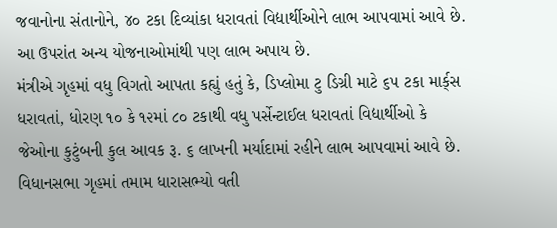જવાનોના સંતાનોને, ૪૦ ટકા દિવ્યાંકા ધરાવતાં વિદ્યાર્થીઓને લાભ આપવામાં આવે છે. આ ઉપરાંત અન્ય યોજનાઓમાંથી પણ લાભ અપાય છે.
મંત્રીએ ગૃહમાં વધુ વિગતો આપતા કહ્યું હતું કે, ડિપ્લોમા ટુ ડિગ્રી માટે ૬૫ ટકા માર્ક્‌સ ધરાવતાં, ધોરણ ૧૦ કે ૧૨માં ૮૦ ટકાથી વધુ પર્સેન્ટાઈલ ધરાવતાં વિદ્યાર્થીઓ કે જેઓના કુટુંબની કુલ આવક રૂ. ૬ લાખની મર્યાદામાં રહીને લાભ આપવામાં આવે છે.
વિધાનસભા ગૃહમાં તમામ ધારાસભ્યો વતી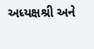અધ્યક્ષશ્રી અને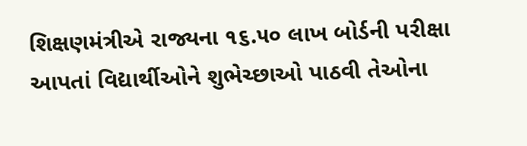શિક્ષણમંત્રીએ રાજ્યના ૧૬.૫૦ લાખ બોર્ડની પરીક્ષા આપતાં વિદ્યાર્થીઓને શુભેચ્છાઓ પાઠવી તેઓના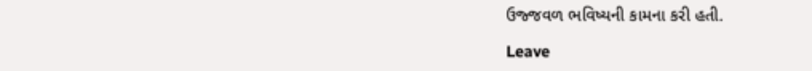ઉજ્જવળ ભવિષ્યની કામના કરી હતી.

Leave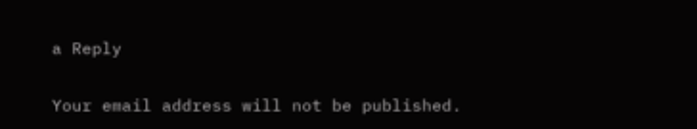a Reply

Your email address will not be published.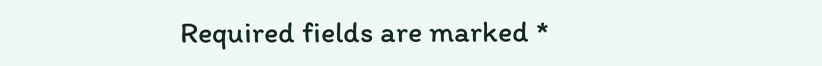Required fields are marked *